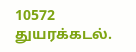10572 துயரக்கடல்.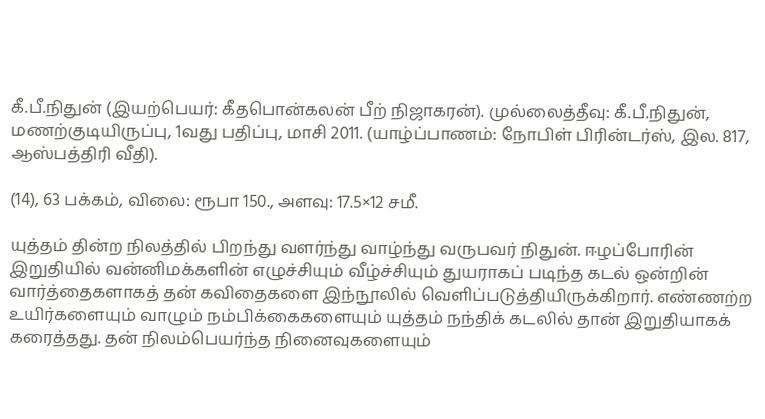கீ.பீ.நிதுன் (இயற்பெயர்: கீதபொன்கலன் பீற் நிஜாகரன்). முல்லைத்தீவு: கீ.பீ.நிதுன், மணற்குடியிருப்பு, 1வது பதிப்பு, மாசி 2011. (யாழ்ப்பாணம்: நோபிள் பிரின்டர்ஸ், இல. 817, ஆஸ்பத்திரி வீதி).

(14), 63 பக்கம், விலை: ரூபா 150., அளவு: 17.5×12 சமீ.

யுத்தம் தின்ற நிலத்தில் பிறந்து வளர்ந்து வாழ்ந்து வருபவர் நிதுன். ஈழப்போரின் இறுதியில் வன்னிமக்களின் எழுச்சியும் வீழ்ச்சியும் துயராகப் படிந்த கடல் ஒன்றின் வார்த்தைகளாகத் தன் கவிதைகளை இந்நூலில் வெளிப்படுத்தியிருக்கிறார். எண்ணற்ற உயிர்களையும் வாழும் நம்பிக்கைகளையும் யுத்தம் நந்திக் கடலில் தான் இறுதியாகக் கரைத்தது. தன் நிலம்பெயர்ந்த நினைவுகளையும்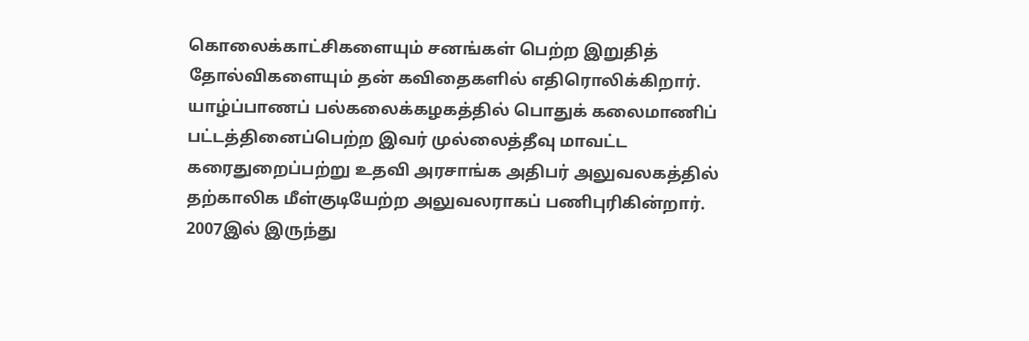கொலைக்காட்சிகளையும் சனங்கள் பெற்ற இறுதித் தோல்விகளையும் தன் கவிதைகளில் எதிரொலிக்கிறார். யாழ்ப்பாணப் பல்கலைக்கழகத்தில் பொதுக் கலைமாணிப் பட்டத்தினைப்பெற்ற இவர் முல்லைத்தீவு மாவட்ட கரைதுறைப்பற்று உதவி அரசாங்க அதிபர் அலுவலகத்தில் தற்காலிக மீள்குடியேற்ற அலுவலராகப் பணிபுரிகின்றார். 2007இல் இருந்து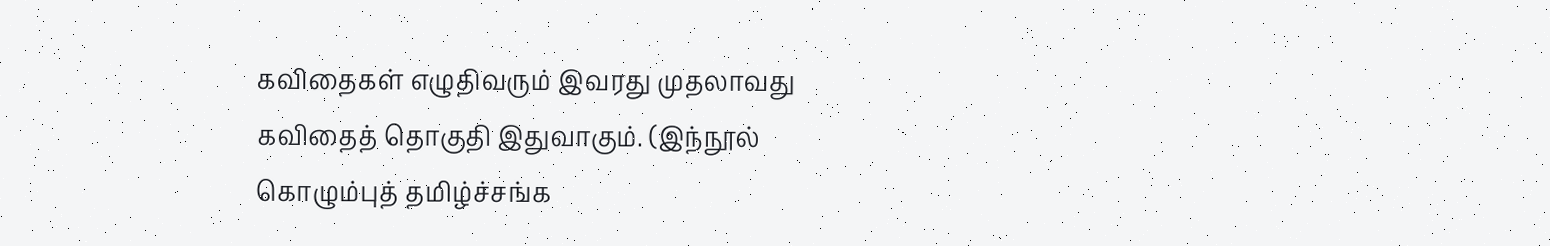கவிதைகள் எழுதிவரும் இவரது முதலாவது கவிதைத் தொகுதி இதுவாகும். (இந்நூல் கொழும்புத் தமிழ்ச்சங்க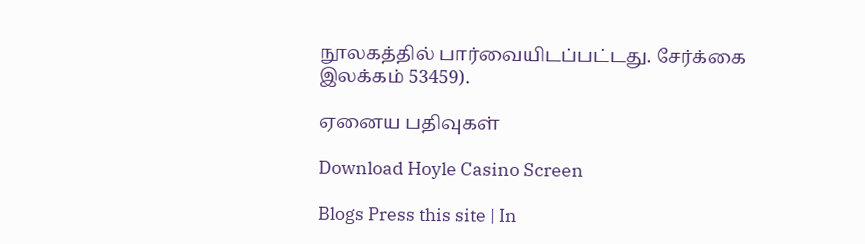நூலகத்தில் பார்வையிடப்பட்டது. சேர்க்கை இலக்கம் 53459).

ஏனைய பதிவுகள்

Download Hoyle Casino Screen

Blogs Press this site | In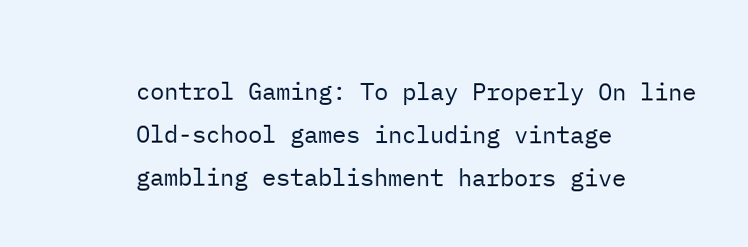control Gaming: To play Properly On line Old-school games including vintage gambling establishment harbors give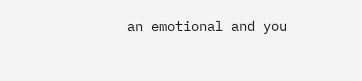an emotional and you